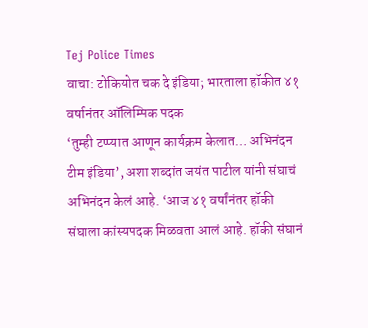Tej Police Times
वाचा: टोकियोत चक दे इंडिया; भारताला हॉकीत ४१ वर्षानंतर ऑलिम्पिक पदक
‘तुम्ही टप्प्यात आणून कार्यक्रम केलात… अभिनंदन टीम इंडिया’, अशा शब्दांत जयंत पाटील यांनी संघाचं अभिनंदन केलं आहे. ‘आज ४१ वर्षांनंतर हॉकी संघाला कांस्यपदक मिळवता आलं आहे. हॉकी संघानं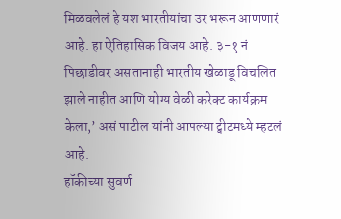मिळवलेलं हे यश भारतीयांचा उर भरून आणणारं आहे. हा ऐतिहासिक विजय आहे. ३-१ नं पिछाडीवर असतानाही भारतीय खेळाडू विचलित झाले नाहीत आणि योग्य वेळी करेक्ट कार्यक्रम केला,’ असं पाटील यांनी आपल्या ट्वीटमध्ये म्हटलं आहे.
हॉकीच्या सुवर्ण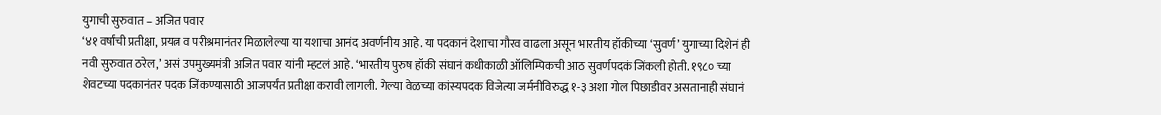युगाची सुरुवात – अजित पवार
‘४१ वर्षांची प्रतीक्षा, प्रयत्न व परीश्रमानंतर मिळालेल्या या यशाचा आनंद अवर्णनीय आहे. या पदकानं देशाचा गौरव वाढला असून भारतीय हॉकीच्या ‘सुवर्ण’ युगाच्या दिशेनं ही नवी सुरुवात ठरेल,’ असं उपमुख्यमंत्री अजित पवार यांनी म्हटलं आहे. ‘भारतीय पुरुष हॉकी संघानं कधीकाळी ऑलिम्पिकची आठ सुवर्णपदकं जिंकली होती. १९८० च्या शेवटच्या पदकानंतर पदक जिंकण्यासाठी आजपर्यंत प्रतीक्षा करावी लागली. गेल्या वेळच्या कांस्यपदक विजेत्या जर्मनीविरुद्ध १-३ अशा गोल पिछाडीवर असतानाही संघानं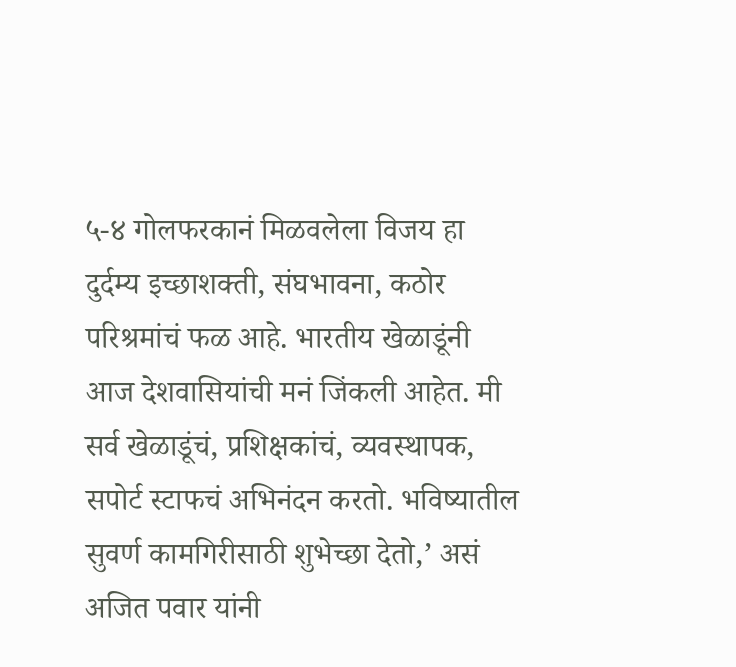५-४ गोलफरकानं मिळवलेला विजय हा दुर्दम्य इच्छाशक्ती, संघभावना, कठोर परिश्रमांचं फळ आहे. भारतीय खेळाडूंनी आज देशवासियांची मनं जिंकली आहेत. मी सर्व खेळाडूंचं, प्रशिक्षकांचं, व्यवस्थापक, सपोर्ट स्टाफचं अभिनंदन करतो. भविष्यातील सुवर्ण कामगिरीसाठी शुभेच्छा देतो,’ असं अजित पवार यांनी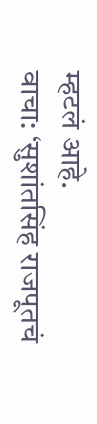म्हटलं आहे.
वाचा: ‘सुशांतसिंह राजपूतचं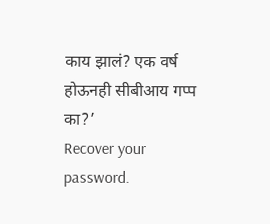काय झालं? एक वर्ष होऊनही सीबीआय गप्प का?’
Recover your password.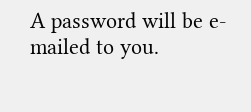A password will be e-mailed to you.